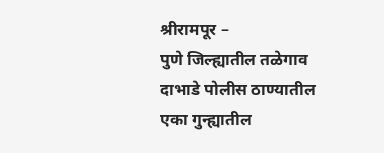श्रीरामपूर –
पुणे जिल्ह्यातील तळेगाव दाभाडे पोलीस ठाण्यातील एका गुन्ह्यातील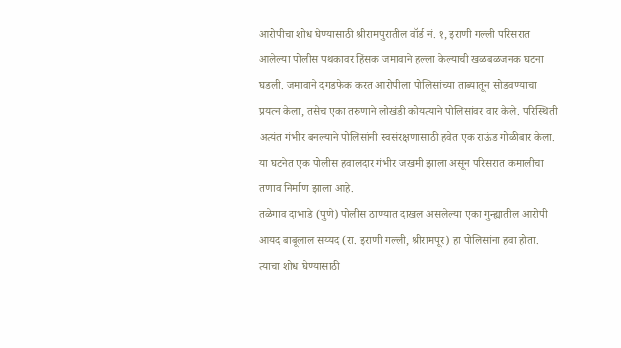आरोपीचा शोध घेण्यासाठी श्रीरामपुरातील वॉर्ड नं. १, इराणी गल्ली परिसरात आलेल्या पोलीस पथकावर हिंसक जमावाने हल्ला केल्याची खळबळजनक घटना घडली. जमावाने दगडफेक करत आरोपीला पोलिसांच्या ताब्यातून सोडवण्याचा प्रयत्न केला, तसेच एका तरुणाने लोखंडी कोयत्याने पोलिसांवर वार केले. परिस्थिती अत्यंत गंभीर बनल्याने पोलिसांनी स्वसंरक्षणासाठी हवेत एक राऊंड गोळीबार केला. या घटनेत एक पोलीस हवालदार गंभीर जखमी झाला असून परिसरात कमालीचा तणाव निर्माण झाला आहे.
तळेगाव दाभाडे (पुणे) पोलीस ठाण्यात दाखल असलेल्या एका गुन्ह्यातील आरोपी आयद बाबूलाल सय्यद (रा. इराणी गल्ली, श्रीरामपूर) हा पोलिसांना हवा होता. त्याचा शोध घेण्यासाठी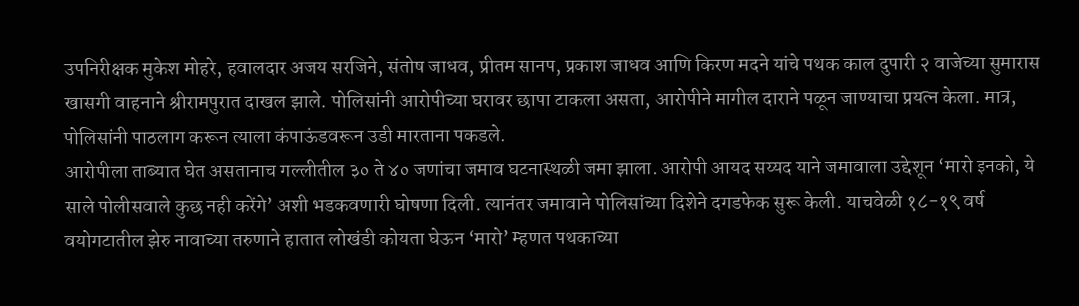उपनिरीक्षक मुकेश मोहरे, हवालदार अजय सरजिने, संतोष जाधव, प्रीतम सानप, प्रकाश जाधव आणि किरण मदने यांचे पथक काल दुपारी २ वाजेच्या सुमारास खासगी वाहनाने श्रीरामपुरात दाखल झाले. पोलिसांनी आरोपीच्या घरावर छापा टाकला असता, आरोपीने मागील दाराने पळून जाण्याचा प्रयत्न केला. मात्र, पोलिसांनी पाठलाग करून त्याला कंपाऊंडवरून उडी मारताना पकडले.
आरोपीला ताब्यात घेत असतानाच गल्लीतील ३० ते ४० जणांचा जमाव घटनास्थळी जमा झाला. आरोपी आयद सय्यद याने जमावाला उद्देशून ‘मारो इनको, ये साले पोलीसवाले कुछ नही करेंगे’ अशी भडकवणारी घोषणा दिली. त्यानंतर जमावाने पोलिसांच्या दिशेने दगडफेक सुरू केली. याचवेळी १८-१९ वर्ष वयोगटातील झेरु नावाच्या तरुणाने हातात लोखंडी कोयता घेऊन ‘मारो’ म्हणत पथकाच्या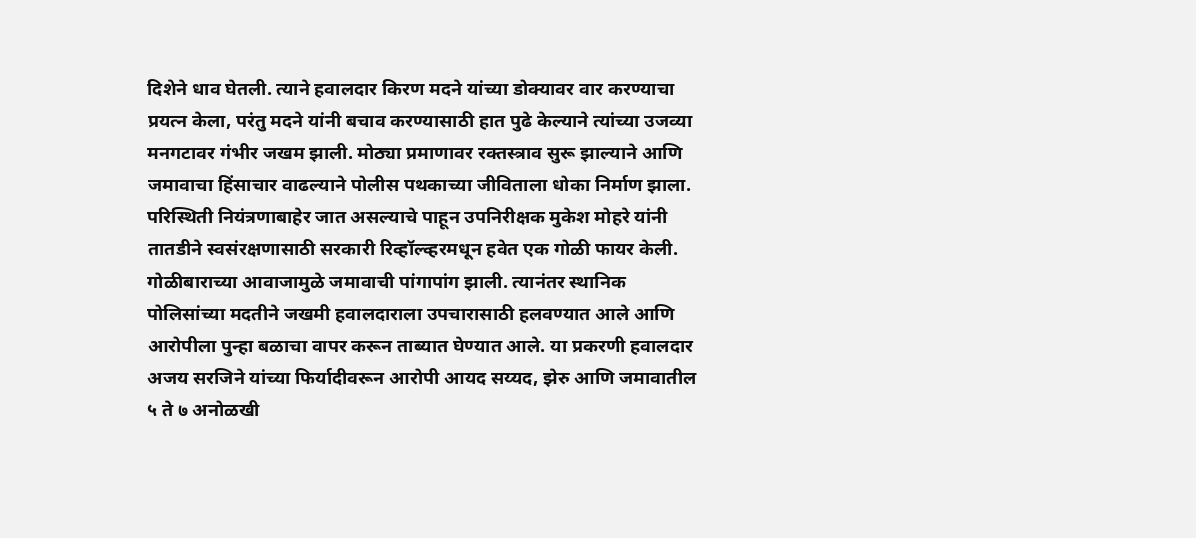दिशेने धाव घेतली. त्याने हवालदार किरण मदने यांच्या डोक्यावर वार करण्याचा प्रयत्न केला, परंतु मदने यांनी बचाव करण्यासाठी हात पुढे केल्याने त्यांच्या उजव्या मनगटावर गंभीर जखम झाली. मोठ्या प्रमाणावर रक्तस्त्राव सुरू झाल्याने आणि जमावाचा हिंसाचार वाढल्याने पोलीस पथकाच्या जीविताला धोका निर्माण झाला.
परिस्थिती नियंत्रणाबाहेर जात असल्याचे पाहून उपनिरीक्षक मुकेश मोहरे यांनी तातडीने स्वसंरक्षणासाठी सरकारी रिव्हॉल्व्हरमधून हवेत एक गोळी फायर केली. गोळीबाराच्या आवाजामुळे जमावाची पांगापांग झाली. त्यानंतर स्थानिक पोलिसांच्या मदतीने जखमी हवालदाराला उपचारासाठी हलवण्यात आले आणि आरोपीला पुन्हा बळाचा वापर करून ताब्यात घेण्यात आले. या प्रकरणी हवालदार अजय सरजिने यांच्या फिर्यादीवरून आरोपी आयद सय्यद, झेरु आणि जमावातील ५ ते ७ अनोळखी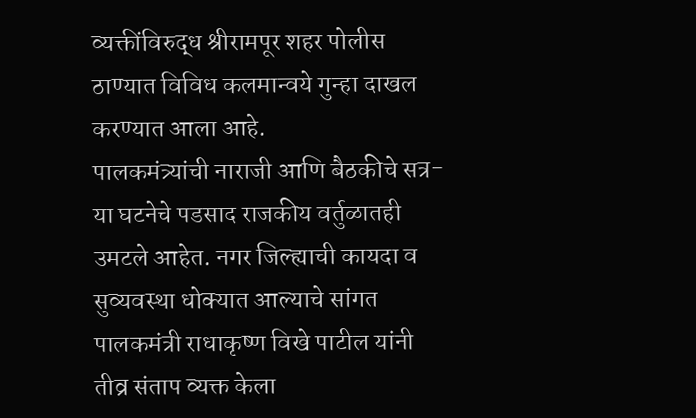व्यक्तींविरुद्ध श्रीरामपूर शहर पोलीस ठाण्यात विविध कलमान्वये गुन्हा दाखल करण्यात आला आहे.
पालकमंत्र्यांची नाराजी आणि बैठकीचे सत्र- या घटनेचे पडसाद राजकीय वर्तुळातही उमटले आहेत. नगर जिल्ह्याची कायदा व सुव्यवस्था धोक्यात आल्याचे सांगत पालकमंत्री राधाकृष्ण विखे पाटील यांनी तीव्र संताप व्यक्त केला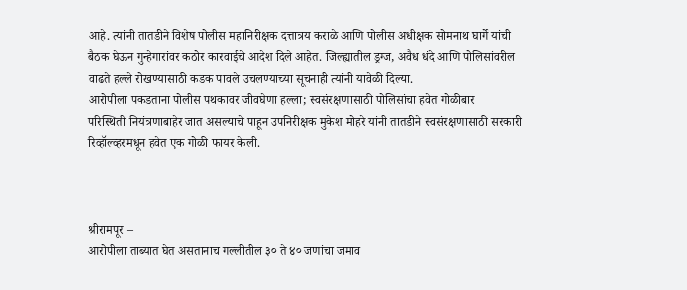आहे. त्यांनी तातडीने विशेष पोलीस महानिरीक्षक दत्तात्रय कराळे आणि पोलीस अधीक्षक सोमनाथ घार्गे यांची बैठक घेऊन गुन्हेगारांवर कठोर कारवाईचे आदेश दिले आहेत. जिल्ह्यातील ड्रग्ज, अवैध धंदे आणि पोलिसांवरील वाढते हल्ले रोखण्यासाठी कडक पावले उचलण्याच्या सूचनाही त्यांनी यावेळी दिल्या.
आरोपीला पकडताना पोलीस पथकावर जीवघेणा हल्ला; स्वसंरक्षणासाठी पोलिसांचा हवेत गोळीबार
परिस्थिती नियंत्रणाबाहेर जात असल्याचे पाहून उपनिरीक्षक मुकेश मोहरे यांनी तातडीने स्वसंरक्षणासाठी सरकारी रिव्हॉल्व्हरमधून हवेत एक गोळी फायर केली.



श्रीरामपूर –
आरोपीला ताब्यात घेत असतानाच गल्लीतील ३० ते ४० जणांचा जमाव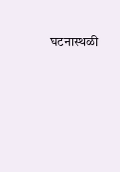घटनास्थळी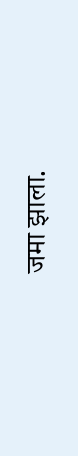जमा झाला.